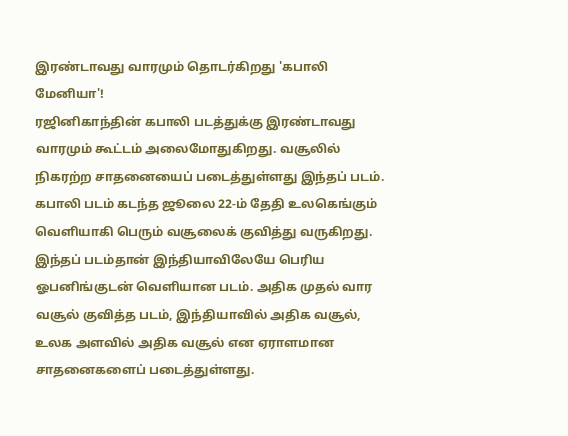இரண்டாவது வாரமும் தொடர்கிறது 'கபாலி மேனியா'!
ரஜினிகாந்தின் கபாலி படத்துக்கு இரண்டாவது வாரமும் கூட்டம் அலைமோதுகிறது. வசூலில் நிகரற்ற சாதனையைப் படைத்துள்ளது இந்தப் படம்.
கபாலி படம் கடந்த ஜூலை 22-ம் தேதி உலகெங்கும் வெளியாகி பெரும் வசூலைக் குவித்து வருகிறது.
இந்தப் படம்தான் இந்தியாவிலேயே பெரிய ஓபனிங்குடன் வெளியான படம். அதிக முதல் வார வசூல் குவித்த படம், இந்தியாவில் அதிக வசூல், உலக அளவில் அதிக வசூல் என ஏராளமான சாதனைகளைப் படைத்துள்ளது.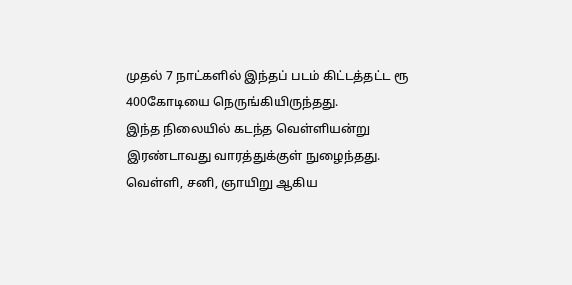முதல் 7 நாட்களில் இந்தப் படம் கிட்டத்தட்ட ரூ 400கோடியை நெருங்கியிருந்தது.
இந்த நிலையில் கடந்த வெள்ளியன்று இரண்டாவது வாரத்துக்குள் நுழைந்தது. வெள்ளி, சனி, ஞாயிறு ஆகிய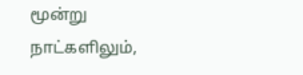மூன்று நாட்களிலும்,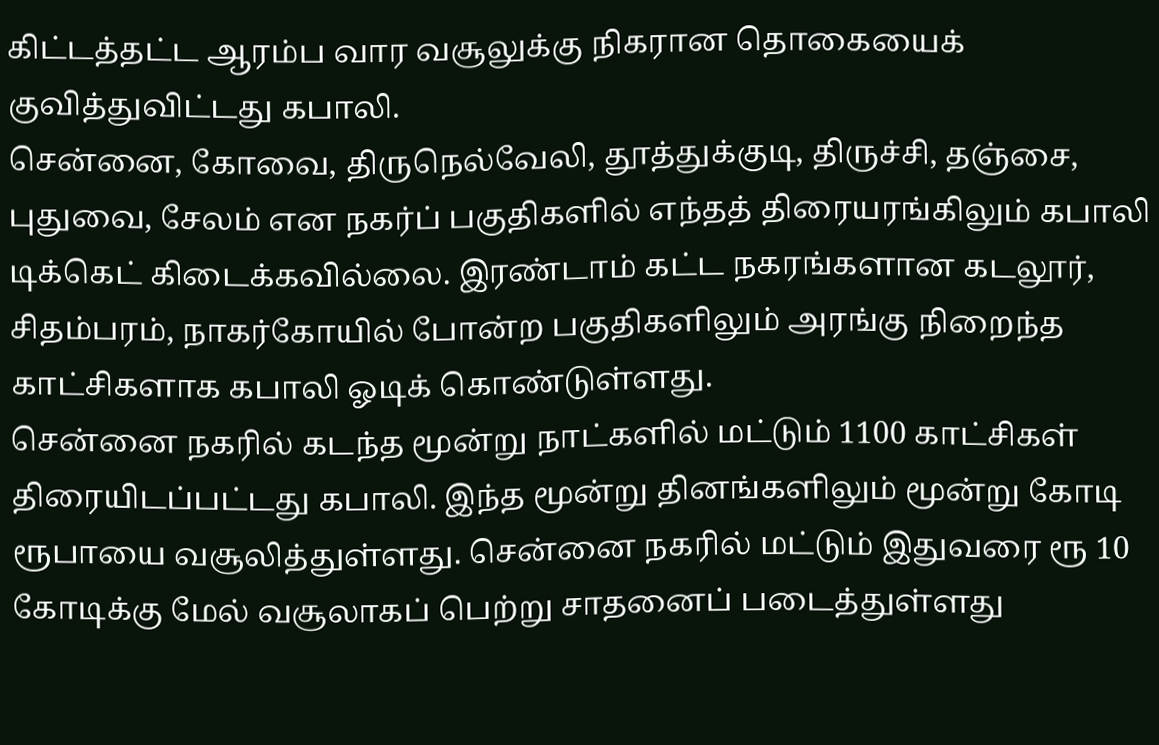கிட்டத்தட்ட ஆரம்ப வார வசூலுக்கு நிகரான தொகையைக் குவித்துவிட்டது கபாலி.
சென்னை, கோவை, திருநெல்வேலி, தூத்துக்குடி, திருச்சி, தஞ்சை, புதுவை, சேலம் என நகர்ப் பகுதிகளில் எந்தத் திரையரங்கிலும் கபாலி டிக்கெட் கிடைக்கவில்லை. இரண்டாம் கட்ட நகரங்களான கடலூர், சிதம்பரம், நாகர்கோயில் போன்ற பகுதிகளிலும் அரங்கு நிறைந்த காட்சிகளாக கபாலி ஓடிக் கொண்டுள்ளது.
சென்னை நகரில் கடந்த மூன்று நாட்களில் மட்டும் 1100 காட்சிகள் திரையிடப்பட்டது கபாலி. இந்த மூன்று தினங்களிலும் மூன்று கோடி ரூபாயை வசூலித்துள்ளது. சென்னை நகரில் மட்டும் இதுவரை ரூ 10 கோடிக்கு மேல் வசூலாகப் பெற்று சாதனைப் படைத்துள்ளது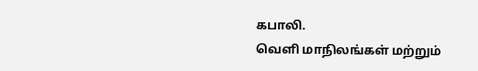கபாலி.
வெளி மாநிலங்கள் மற்றும்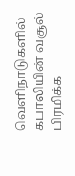வெளிநாடுகளில் கபாலியின் வசூல் பிரமிக்க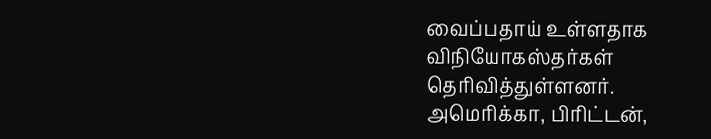வைப்பதாய் உள்ளதாக விநியோகஸ்தர்கள் தெரிவித்துள்ளனர்.
அமெரிக்கா, பிரிட்டன்,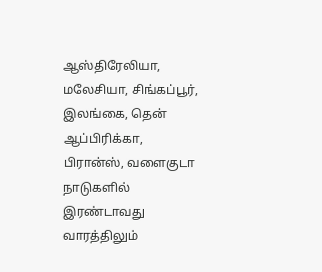ஆஸ்திரேலியா, மலேசியா, சிங்கப்பூர், இலங்கை, தென் ஆப்பிரிக்கா, பிரான்ஸ், வளைகுடா நாடுகளில் இரண்டாவது வாரத்திலும்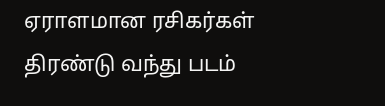ஏராளமான ரசிகர்கள் திரண்டு வந்து படம்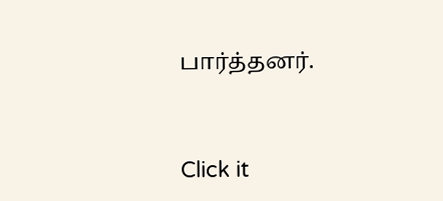பார்த்தனர்.


Click it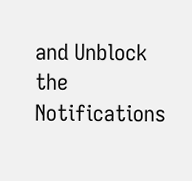and Unblock the Notifications